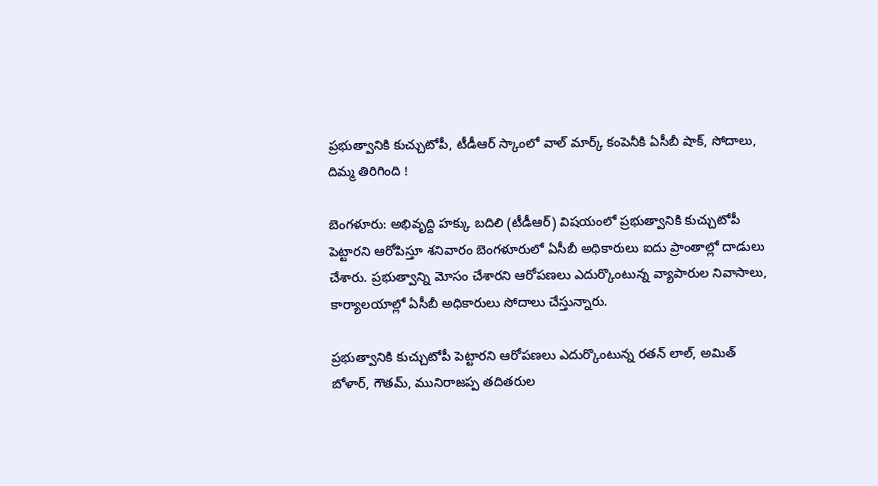ప్రభుత్వానికి కుచ్చుటోపీ, టీడీఆర్ స్కాంలో వాల్ మార్క్ కంపెనీకి ఏసీబీ షాక్, సోదాలు, దిమ్మ తిరిగింది !

బెంగళూరు: అభివృద్ది హక్కు బదిలి (టీడీఆర్) విషయంలో ప్రభుత్వానికి కుచ్చుటోపీ పెట్టారని ఆరోపిస్తూ శనివారం బెంగళూరులో ఏసీబీ అధికారులు ఐదు ప్రాంతాల్లో దాడులు చేశారు. ప్రభుత్వాన్ని మోసం చేశారని ఆరోపణలు ఎదుర్కొంటున్న వ్యాపారుల నివాసాలు, కార్యాలయాల్లో ఏసీబీ అధికారులు సోదాలు చేస్తున్నారు.

ప్రభుత్వానికి కుచ్చుటోపీ పెట్టారని ఆరోపణలు ఎదుర్కొంటున్న రతన్ లాల్, అమిత్ బోళార్, గౌతమ్, మునిరాజప్ప తదితరుల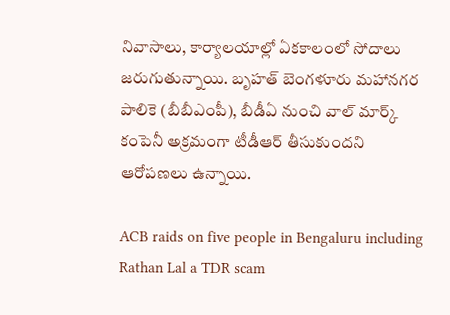నివాసాలు, కార్యాలయాల్లో ఏకకాలంలో సోదాలు జరుగుతున్నాయి. బృహత్ బెంగళూరు మహానగర పాలికె (బీబీఎంపీ), బీడీఏ నుంచి వాల్ మార్క్ కంపెనీ అక్రమంగా టీడీఆర్ తీసుకుందని ఆరోపణలు ఉన్నాయి.

ACB raids on five people in Bengaluru including Rathan Lal a TDR scam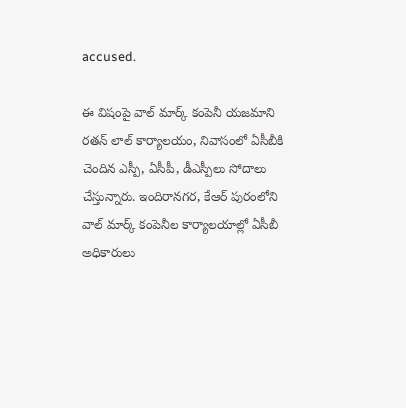accused.

ఈ విషంపై వాల్ మార్క్ కంపెనీ యజమాని రతన్ లాల్ కార్యాలయం, నివాసంలో ఏసీబీకి చెందిన ఎస్పీ, ఏసీపీ, డీఎస్పీలు సోదాలు చేస్తున్నారు. ఇందిరానగర, కేఆర్ పురంలోని వాల్ మార్క్ కంపెనీల కార్యాలయాల్లో ఏసీబీ అధికారులు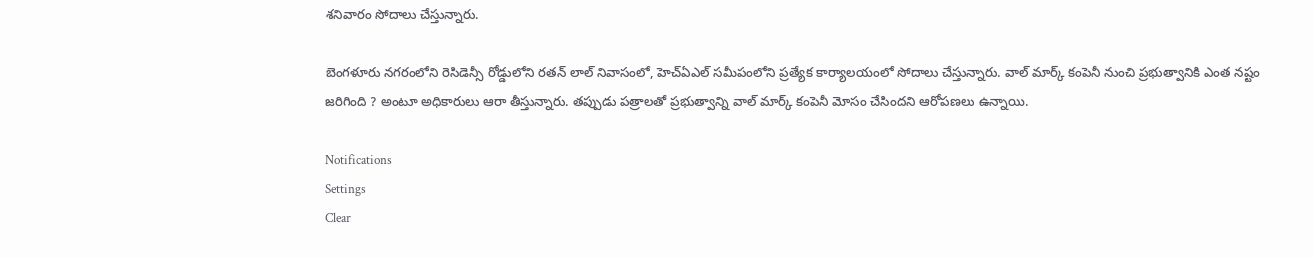శనివారం సోదాలు చేస్తున్నారు.

బెంగళూరు నగరంలోని రెసిడెన్సీ రోడ్డులోని రతన్ లాల్ నివాసంలో, హెచ్ఏఎల్ సమీపంలోని ప్రత్యేక కార్యాలయంలో సోదాలు చేస్తున్నారు. వాల్ మార్క్ కంపెనీ నుంచి ప్రభుత్వానికి ఎంత నష్టం జరిగింది ? అంటూ అధికారులు ఆరా తీస్తున్నారు. తప్పుడు పత్రాలతో ప్రభుత్వాన్ని వాల్ మార్క్ కంపెనీ మోసం చేసిందని ఆరోపణలు ఉన్నాయి.

Notifications
Settings
Clear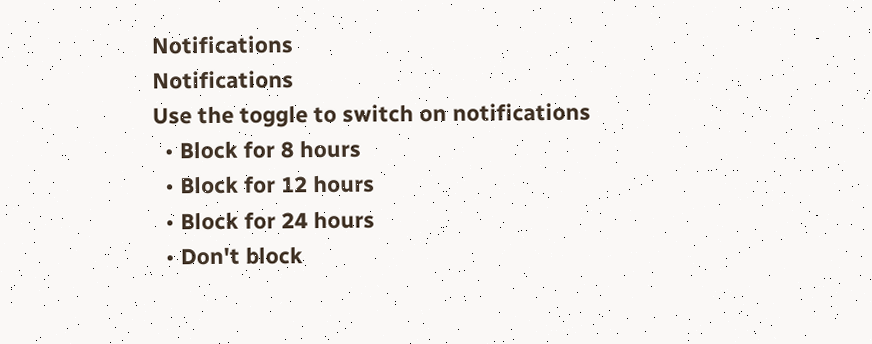Notifications
Notifications
Use the toggle to switch on notifications
  • Block for 8 hours
  • Block for 12 hours
  • Block for 24 hours
  • Don't block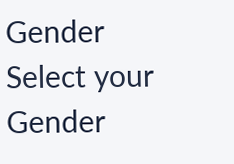Gender
Select your Gender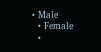• Male
  • Female
  •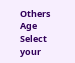Others
Age
Select your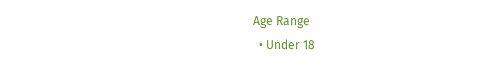Age Range
  • Under 18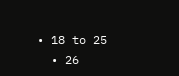• 18 to 25
  • 26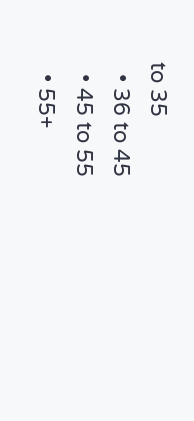to 35
  • 36 to 45
  • 45 to 55
  • 55+